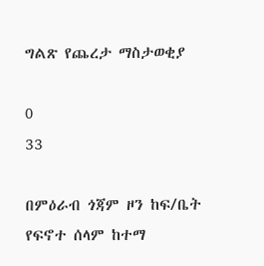ግልጽ የጨረታ ማስታወቂያ

0
33

በምዕራብ ጎጃም ዞን ከፍ/ቤት የፍኖተ ሰላም ከተማ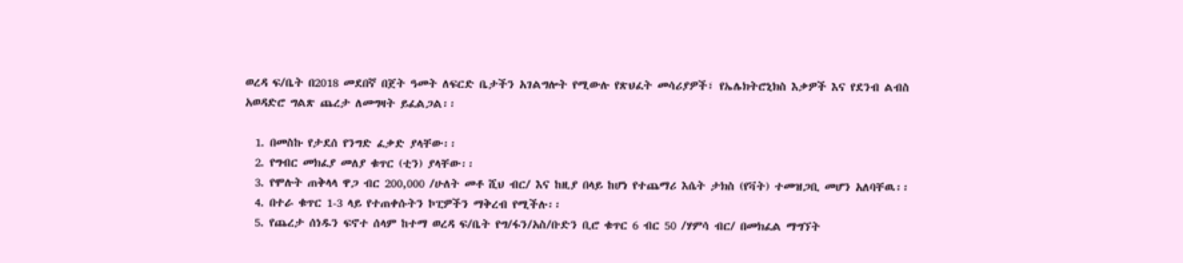ወረዳ ፍ/ቤት በ2018 መደበኛ በጀት ዓመት ለፍርድ ቤታችን አገልግሎት የሚውሉ የጽህፈት መሳሪያዎች፣ የኤሌክትሮኒክስ እቃዎች እና የደንብ ልብስ አወዳድሮ ግልጽ ጨረታ ለመግዛት ይፈልጋል፡፡

  1. በመስኩ የታደሰ የንግድ ፈቃድ ያላቸው፡፡
  2. የግብር መክፈያ መለያ ቁጥር (ቲን) ያላቸው፡፡
  3. የሞሉት ጠቅላላ ዋጋ ብር 200,000 /ሁለት መቶ ሺህ ብር/ እና ከዚያ በላይ ከሆነ የተጨማሪ እሴት ታክስ (የቫት) ተመዝጋቢ መሆን አለባቸዉ፡፡
  4. በተራ ቁጥር 1-3 ላይ የተጠቀሱትን ኮፒዎችን ማቅረብ የሚችሉ፡፡
  5. የጨረታ ሰነዱን ፍኖተ ሰላም ከተማ ወረዳ ፍ/ቤት የግ/ፋን/አስ/ቡድን ቢሮ ቁጥር 6 ብር 50 /ሃምሳ ብር/ በመክፈል ማግኘት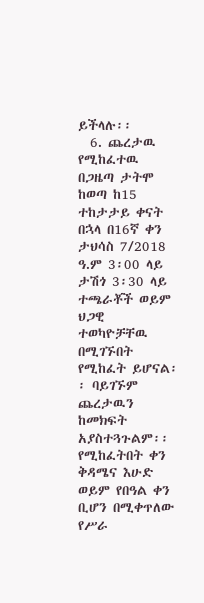ይችላሉ፡፡
  6. ጨረታዉ የሚከፈተዉ በጋዜጣ ታትሞ ከወጣ ከ15 ተከታታይ ቀናት በኋላ በ16ኛ ቀን ታህሳስ 7/2018 ዓ.ም 3፡00 ላይ ታሽጎ 3፡30 ላይ ተጫራቾች ወይም ህጋዊ ተወካዮቻቸዉ በሚገኙበት የሚከፈት ይሆናል፡፡ ባይገኙም ጨረታዉን ከመክፍት አያስተጓጉልም፡፡ የሚከፈትበት ቀን ቅዳሜና እሁድ ወይም የበዓል ቀን ቢሆን በሚቀጥለው የሥራ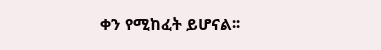ቀን የሚከፈት ይሆናል፡፡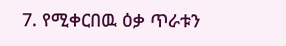7. የሚቀርበዉ ዕቃ ጥራቱን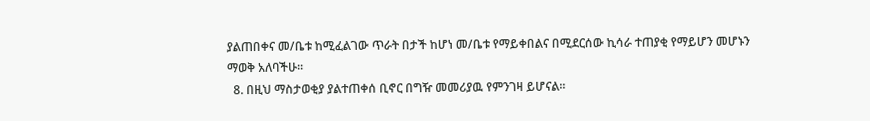ያልጠበቀና መ/ቤቱ ከሚፈልገው ጥራት በታች ከሆነ መ/ቤቱ የማይቀበልና በሚደርሰው ኪሳራ ተጠያቂ የማይሆን መሆኑን ማወቅ አለባችሁ፡፡
  8. በዚህ ማስታወቂያ ያልተጠቀሰ ቢኖር በግዥ መመሪያዉ የምንገዛ ይሆናል፡፡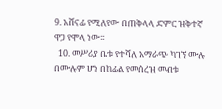9. አሸናፊ የሚለየው በጠቅላላ ድምር ዝቅተኛ ዋጋ የሞላ ነው፡፡
  10. መሥሪያ ቤቱ የተሻለ አማራጭ ካገኘ ሙሉ በሙሉም ሆነ በከፊል የመሰረዝ መብቱ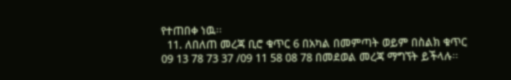የተጠበቀ ነዉ፡፡
  11. ለበለጠ መረጃ ቢሮ ቁጥር 6 በአካል በመምጣት ወይም በስልክ ቁጥር 09 13 78 73 37 /09 11 58 08 78 በመደወል መረጃ ማግኘት ይችላሉ፡፡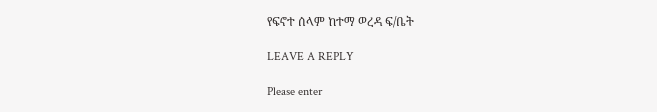የፍኖተ ሰላም ከተማ ወረዳ ፍ/ቤት

LEAVE A REPLY

Please enter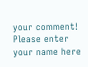your comment!
Please enter your name here